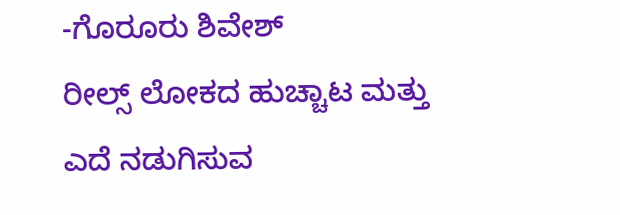-ಗೊರೂರು ಶಿವೇಶ್
ರೀಲ್ಸ್ ಲೋಕದ ಹುಚ್ಚಾಟ ಮತ್ತು ಎದೆ ನಡುಗಿಸುವ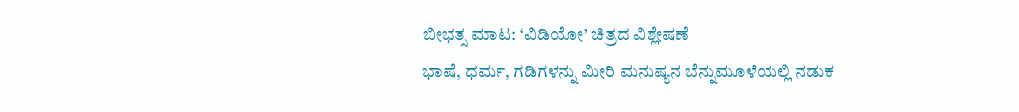ಬೀಭತ್ಸ ಮಾಟ: ‘ವಿಡಿಯೋ’ ಚಿತ್ರದ ವಿಶ್ಲೇಷಣೆ
ಭಾಷೆ, ಧರ್ಮ, ಗಡಿಗಳನ್ನು ಮೀರಿ ಮನುಷ್ಯನ ಬೆನ್ನುಮೂಳೆಯಲ್ಲಿ ನಡುಕ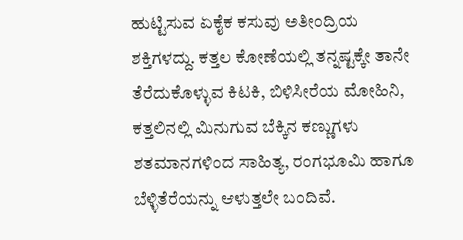ಹುಟ್ಟಿಸುವ ಏಕೈಕ ಕಸುವು ಅತೀಂದ್ರಿಯ ಶಕ್ತಿಗಳದ್ದು. ಕತ್ತಲ ಕೋಣೆಯಲ್ಲಿ ತನ್ನಷ್ಟಕ್ಕೇ ತಾನೇ ತೆರೆದುಕೊಳ್ಳುವ ಕಿಟಕಿ, ಬಿಳಿಸೀರೆಯ ಮೋಹಿನಿ, ಕತ್ತಲಿನಲ್ಲಿ ಮಿನುಗುವ ಬೆಕ್ಕಿನ ಕಣ್ಣುಗಳು ಶತಮಾನಗಳಿಂದ ಸಾಹಿತ್ಯ, ರಂಗಭೂಮಿ ಹಾಗೂ ಬೆಳ್ಳಿತೆರೆಯನ್ನು ಆಳುತ್ತಲೇ ಬಂದಿವೆ.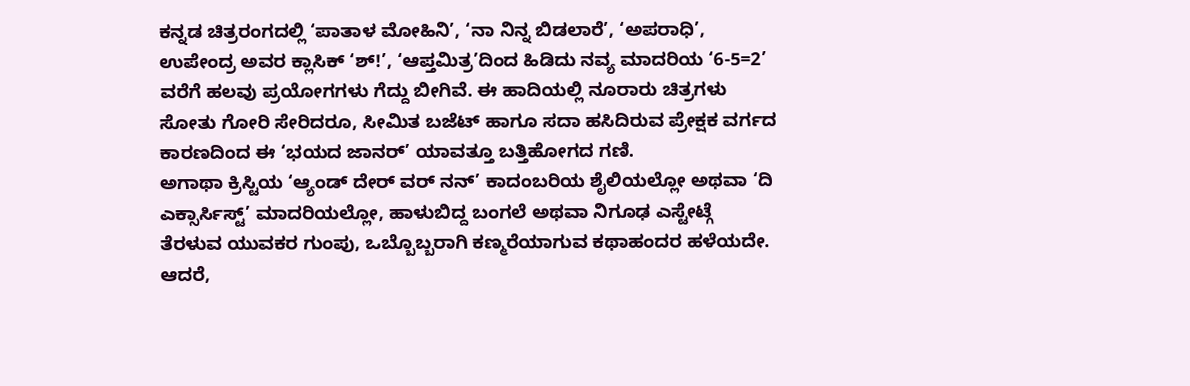ಕನ್ನಡ ಚಿತ್ರರಂಗದಲ್ಲಿ ‘ಪಾತಾಳ ಮೋಹಿನಿ’, ‘ನಾ ನಿನ್ನ ಬಿಡಲಾರೆ’, ‘ಅಪರಾಧಿ’, ಉಪೇಂದ್ರ ಅವರ ಕ್ಲಾಸಿಕ್ ‘ಶ್!’, ‘ಆಪ್ತಮಿತ್ರ’ದಿಂದ ಹಿಡಿದು ನವ್ಯ ಮಾದರಿಯ ‘6-5=2’ ವರೆಗೆ ಹಲವು ಪ್ರಯೋಗಗಳು ಗೆದ್ದು ಬೀಗಿವೆ. ಈ ಹಾದಿಯಲ್ಲಿ ನೂರಾರು ಚಿತ್ರಗಳು ಸೋತು ಗೋರಿ ಸೇರಿದರೂ, ಸೀಮಿತ ಬಜೆಟ್ ಹಾಗೂ ಸದಾ ಹಸಿದಿರುವ ಪ್ರೇಕ್ಷಕ ವರ್ಗದ ಕಾರಣದಿಂದ ಈ ‘ಭಯದ ಜಾನರ್’ ಯಾವತ್ತೂ ಬತ್ತಿಹೋಗದ ಗಣಿ.
ಅಗಾಥಾ ಕ್ರಿಸ್ಟಿಯ ‘ಆ್ಯಂಡ್ ದೇರ್ ವರ್ ನನ್’ ಕಾದಂಬರಿಯ ಶೈಲಿಯಲ್ಲೋ ಅಥವಾ ‘ದಿ ಎಕ್ಸಾರ್ಸಿಸ್ಟ್’ ಮಾದರಿಯಲ್ಲೋ, ಹಾಳುಬಿದ್ದ ಬಂಗಲೆ ಅಥವಾ ನಿಗೂಢ ಎಸ್ಟೇಟ್ಗೆ ತೆರಳುವ ಯುವಕರ ಗುಂಪು, ಒಬ್ಬೊಬ್ಬರಾಗಿ ಕಣ್ಮರೆಯಾಗುವ ಕಥಾಹಂದರ ಹಳೆಯದೇ. ಆದರೆ,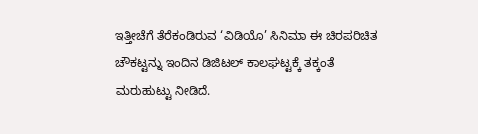ಇತ್ತೀಚೆಗೆ ತೆರೆಕಂಡಿರುವ ‘ವಿಡಿಯೊ’ ಸಿನಿಮಾ ಈ ಚಿರಪರಿಚಿತ ಚೌಕಟ್ಟನ್ನು ಇಂದಿನ ಡಿಜಿಟಲ್ ಕಾಲಘಟ್ಟಕ್ಕೆ ತಕ್ಕಂತೆ ಮರುಹುಟ್ಟು ನೀಡಿದೆ.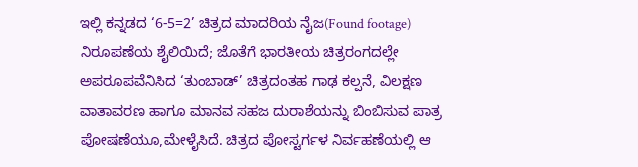ಇಲ್ಲಿ ಕನ್ನಡದ ‘6-5=2’ ಚಿತ್ರದ ಮಾದರಿಯ ನೈಜ(Found footage) ನಿರೂಪಣೆಯ ಶೈಲಿಯಿದೆ; ಜೊತೆಗೆ ಭಾರತೀಯ ಚಿತ್ರರಂಗದಲ್ಲೇ ಅಪರೂಪವೆನಿಸಿದ ‘ತುಂಬಾಡ್’ ಚಿತ್ರದಂತಹ ಗಾಢ ಕಲ್ಪನೆ, ವಿಲಕ್ಷಣ ವಾತಾವರಣ ಹಾಗೂ ಮಾನವ ಸಹಜ ದುರಾಶೆಯನ್ನು ಬಿಂಬಿಸುವ ಪಾತ್ರ ಪೋಷಣೆಯೂ,ಮೇಳೈಸಿದೆ. ಚಿತ್ರದ ಪೋಸ್ಟರ್ಗಳ ನಿರ್ವಹಣೆಯಲ್ಲಿ ಆ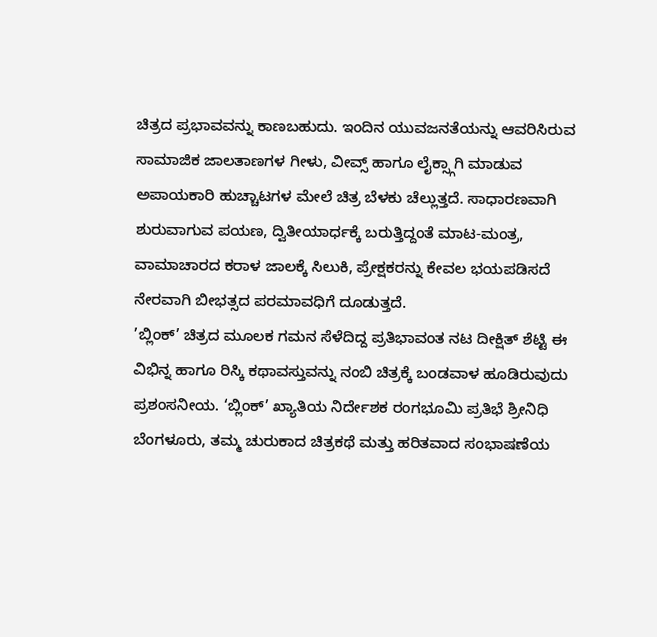ಚಿತ್ರದ ಪ್ರಭಾವವನ್ನು ಕಾಣಬಹುದು. ಇಂದಿನ ಯುವಜನತೆಯನ್ನು ಆವರಿಸಿರುವ ಸಾಮಾಜಿಕ ಜಾಲತಾಣಗಳ ಗೀಳು, ವೀವ್ಸ್ ಹಾಗೂ ಲೈಕ್ಸ್ಗಾಗಿ ಮಾಡುವ ಅಪಾಯಕಾರಿ ಹುಚ್ಚಾಟಗಳ ಮೇಲೆ ಚಿತ್ರ ಬೆಳಕು ಚೆಲ್ಲುತ್ತದೆ. ಸಾಧಾರಣವಾಗಿ ಶುರುವಾಗುವ ಪಯಣ, ದ್ವಿತೀಯಾರ್ಧಕ್ಕೆ ಬರುತ್ತಿದ್ದಂತೆ ಮಾಟ-ಮಂತ್ರ, ವಾಮಾಚಾರದ ಕರಾಳ ಜಾಲಕ್ಕೆ ಸಿಲುಕಿ, ಪ್ರೇಕ್ಷಕರನ್ನು ಕೇವಲ ಭಯಪಡಿಸದೆ ನೇರವಾಗಿ ಬೀಭತ್ಸದ ಪರಮಾವಧಿಗೆ ದೂಡುತ್ತದೆ.
’ಬ್ಲಿಂಕ್’ ಚಿತ್ರದ ಮೂಲಕ ಗಮನ ಸೆಳೆದಿದ್ದ ಪ್ರತಿಭಾವಂತ ನಟ ದೀಕ್ಷಿತ್ ಶೆಟ್ಟಿ ಈ ವಿಭಿನ್ನ ಹಾಗೂ ರಿಸ್ಕಿ ಕಥಾವಸ್ತುವನ್ನು ನಂಬಿ ಚಿತ್ರಕ್ಕೆ ಬಂಡವಾಳ ಹೂಡಿರುವುದು ಪ್ರಶಂಸನೀಯ. ‘ಬ್ಲಿಂಕ್’ ಖ್ಯಾತಿಯ ನಿರ್ದೇಶಕ ರಂಗಭೂಮಿ ಪ್ರತಿಭೆ ಶ್ರೀನಿಧಿ ಬೆಂಗಳೂರು, ತಮ್ಮ ಚುರುಕಾದ ಚಿತ್ರಕಥೆ ಮತ್ತು ಹರಿತವಾದ ಸಂಭಾಷಣೆಯ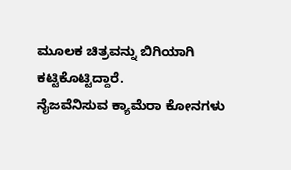ಮೂಲಕ ಚಿತ್ರವನ್ನು ಬಿಗಿಯಾಗಿ ಕಟ್ಟಿಕೊಟ್ಟಿದ್ದಾರೆ.
ನೈಜವೆನಿಸುವ ಕ್ಯಾಮೆರಾ ಕೋನಗಳು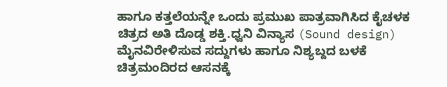ಹಾಗೂ ಕತ್ತಲೆಯನ್ನೇ ಒಂದು ಪ್ರಮುಖ ಪಾತ್ರವಾಗಿಸಿದ ಕೈಚಳಕ ಚಿತ್ರದ ಅತಿ ದೊಡ್ಡ ಶಕ್ತಿ.ಧ್ವನಿ ವಿನ್ಯಾಸ (Sound design) ಮೈನವಿರೇಳಿಸುವ ಸದ್ದುಗಳು ಹಾಗೂ ನಿಶ್ಯಬ್ದದ ಬಳಕೆ ಚಿತ್ರಮಂದಿರದ ಆಸನಕ್ಕೆ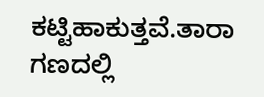ಕಟ್ಟಿಹಾಕುತ್ತವೆ.ತಾರಾ ಗಣದಲ್ಲಿ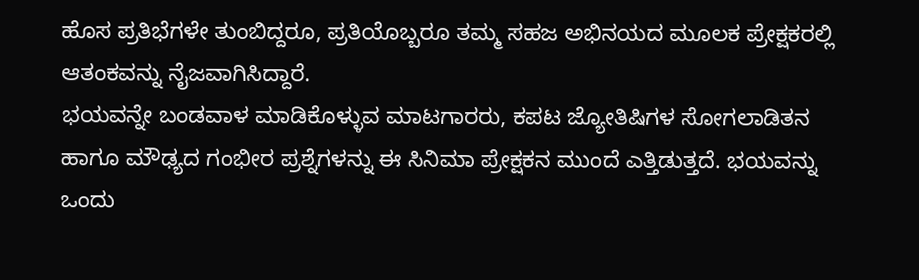ಹೊಸ ಪ್ರತಿಭೆಗಳೇ ತುಂಬಿದ್ದರೂ, ಪ್ರತಿಯೊಬ್ಬರೂ ತಮ್ಮ ಸಹಜ ಅಭಿನಯದ ಮೂಲಕ ಪ್ರೇಕ್ಷಕರಲ್ಲಿ ಆತಂಕವನ್ನು ನೈಜವಾಗಿಸಿದ್ದಾರೆ.
ಭಯವನ್ನೇ ಬಂಡವಾಳ ಮಾಡಿಕೊಳ್ಳುವ ಮಾಟಗಾರರು, ಕಪಟ ಜ್ಯೋತಿಷಿಗಳ ಸೋಗಲಾಡಿತನ ಹಾಗೂ ಮೌಢ್ಯದ ಗಂಭೀರ ಪ್ರಶ್ನೆಗಳನ್ನು ಈ ಸಿನಿಮಾ ಪ್ರೇಕ್ಷಕನ ಮುಂದೆ ಎತ್ತಿಡುತ್ತದೆ. ಭಯವನ್ನು ಒಂದು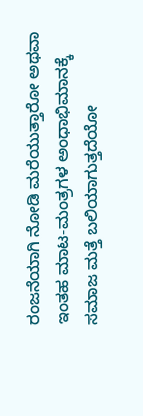ರಂಜನೆಯಾಗಿ ನೋಡಿ ಮರೆಯುತ್ತಾರೋ ಅಥವಾ ಇಂತಹ ಮಾಟ-ಮಂತ್ರಗಳ ಅಂಧಾಭಿಮಾನಕ್ಕೆ ಸಮಾಜ ಮತ್ತೆ ಬಲಿಯಾಗುತ್ತದೆಯೋ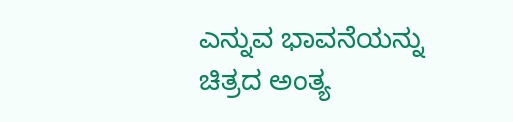ಎನ್ನುವ ಭಾವನೆಯನ್ನು ಚಿತ್ರದ ಅಂತ್ಯ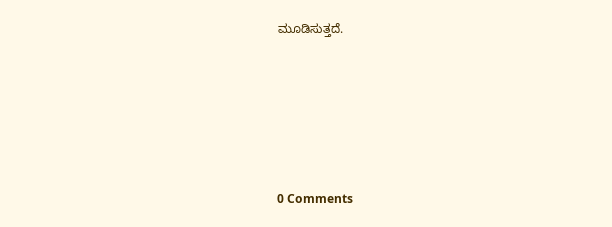ಮೂಡಿಸುತ್ತದೆ.






0 Comments